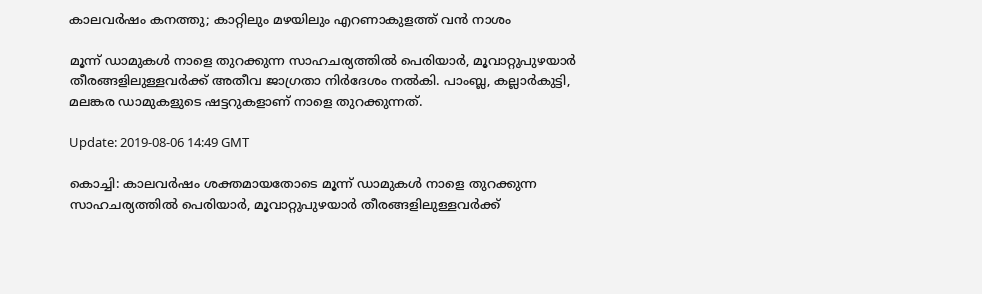കാലവര്‍ഷം കനത്തു; കാറ്റിലും മഴയിലും എറണാകുളത്ത് വന്‍ നാശം

മൂന്ന് ഡാമുകള്‍ നാളെ തുറക്കുന്ന സാഹചര്യത്തില്‍ പെരിയാര്‍, മൂവാറ്റുപുഴയാര്‍ തീരങ്ങളിലുള്ളവര്‍ക്ക് അതീവ ജാഗ്രതാ നിര്‍ദേശം നല്‍കി. പാംബ്ല, കല്ലാര്‍കുട്ടി, മലങ്കര ഡാമുകളുടെ ഷട്ടറുകളാണ് നാളെ തുറക്കുന്നത്.

Update: 2019-08-06 14:49 GMT

കൊച്ചി: കാലവര്‍ഷം ശക്തമായതോടെ മൂന്ന് ഡാമുകള്‍ നാളെ തുറക്കുന്ന സാഹചര്യത്തില്‍ പെരിയാര്‍, മൂവാറ്റുപുഴയാര്‍ തീരങ്ങളിലുള്ളവര്‍ക്ക്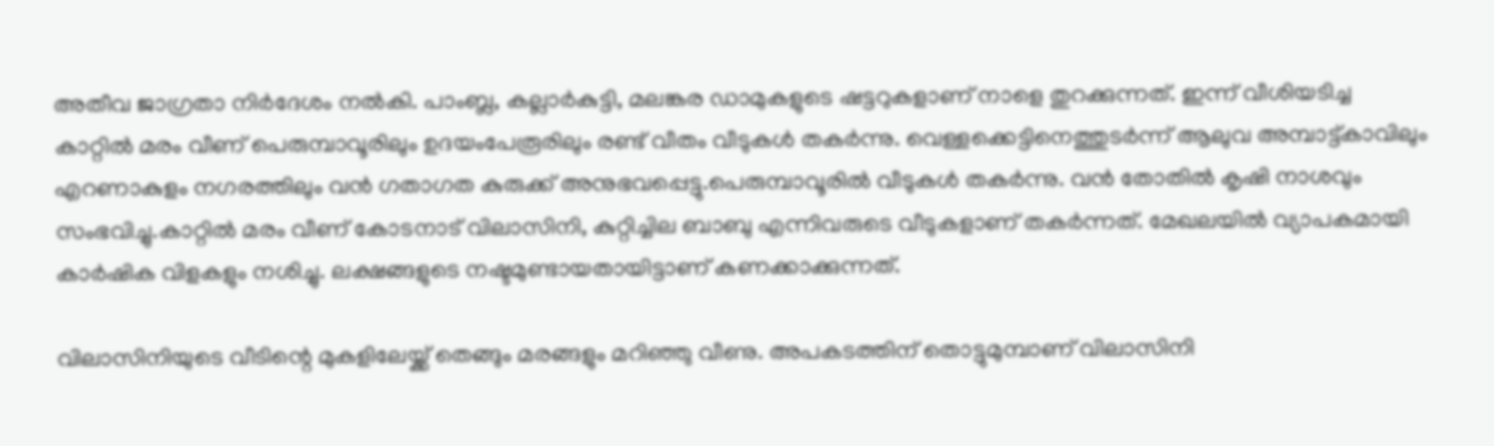അതീവ ജാഗ്രതാ നിര്‍ദേശം നല്‍കി. പാംബ്ല, കല്ലാര്‍കുട്ടി, മലങ്കര ഡാമുകളുടെ ഷട്ടറുകളാണ് നാളെ തുറക്കുന്നത്. ഇന്ന് വീശിയടിച്ച കാറ്റില്‍ മരം വീണ് പെരുമ്പാവൂരിലും ഉദയംപേരൂരിലും രണ്ട് വീതം വീടുകള്‍ തകര്‍ന്നു. വെള്ളക്കെട്ടിനെത്തുടര്‍ന്ന് ആലുവ അമ്പാട്ട്കാവിലും എറണാകുളം നഗരത്തിലും വന്‍ ഗതാഗത കുരുക്ക് അനുഭവപ്പെട്ടു.പെരുമ്പാവൂരില്‍ വീടുകള്‍ തകര്‍ന്നു. വന്‍ തോതില്‍ കൃഷി നാശവും സംഭവിച്ചു.കാറ്റില്‍ മരം വീണ് കോടനാട് വിലാസിനി, കുറ്റിച്ചില ബാബു എന്നിവരുടെ വീടുകളാണ് തകര്‍ന്നത്. മേഖലയില്‍ വ്യാപകമായി കാര്‍ഷിക വിളകളും നശിച്ചു. ലക്ഷങ്ങളുടെ നഷ്ടമുണ്ടായതായിട്ടാണ് കണക്കാക്കുന്നത്.

വിലാസിനിയുടെ വീടിന്റെ മുകളിലേയ്ക്ക് തെങ്ങും മരങ്ങളും മറിഞ്ഞു വീണു. അപകടത്തിന് തൊട്ടുമുമ്പാണ് വിലാസിനി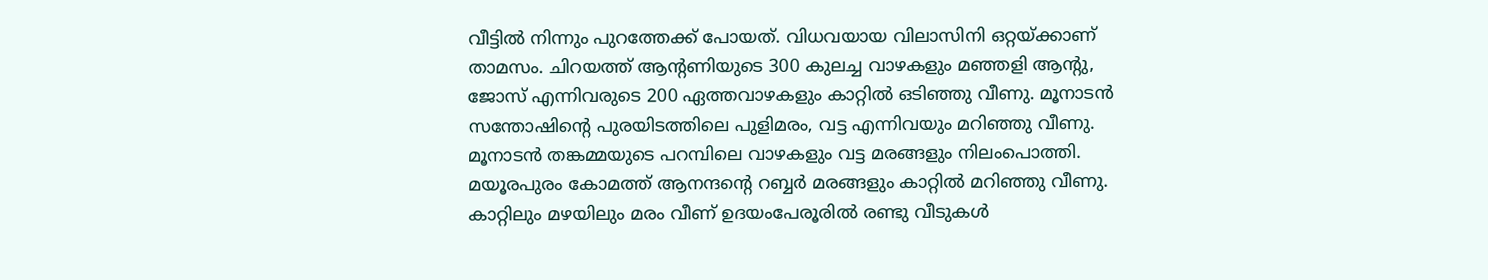വീട്ടില്‍ നിന്നും പുറത്തേക്ക് പോയത്. വിധവയായ വിലാസിനി ഒറ്റയ്ക്കാണ് താമസം. ചിറയത്ത് ആന്റണിയുടെ 300 കുലച്ച വാഴകളും മഞ്ഞളി ആന്റു, ജോസ് എന്നിവരുടെ 200 ഏത്തവാഴകളും കാറ്റില്‍ ഒടിഞ്ഞു വീണു. മൂനാടന്‍ സന്തോഷിന്റെ പുരയിടത്തിലെ പുളിമരം, വട്ട എന്നിവയും മറിഞ്ഞു വീണു. മൂനാടന്‍ തങ്കമ്മയുടെ പറമ്പിലെ വാഴകളും വട്ട മരങ്ങളും നിലംപൊത്തി. മയൂരപുരം കോമത്ത് ആനന്ദന്റെ റബ്ബര്‍ മരങ്ങളും കാറ്റില്‍ മറിഞ്ഞു വീണു. കാറ്റിലും മഴയിലും മരം വീണ് ഉദയംപേരൂരില്‍ രണ്ടു വീടുകള്‍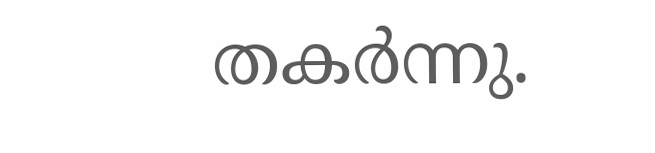തകര്‍ന്നു.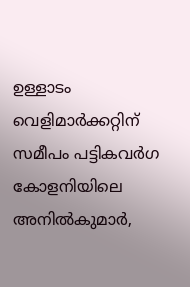ഉള്ളാടം വെളിമാര്‍ക്കറ്റിന് സമീപം പട്ടികവര്‍ഗ കോളനിയിലെ അനില്‍കുമാര്‍,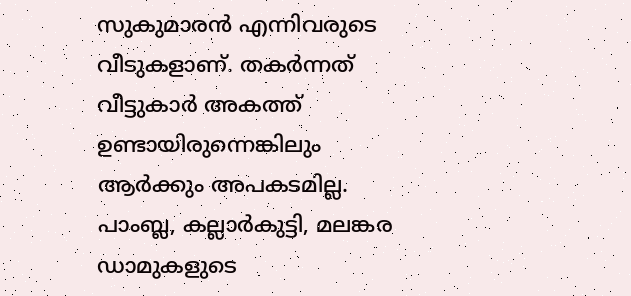സുകുമാരന്‍ എന്നിവരുടെ വീടുകളാണ്. തകര്‍ന്നത് വീട്ടുകാര്‍ അകത്ത് ഉണ്ടായിരുന്നെങ്കിലും ആര്‍ക്കും അപകടമില്ല. പാംബ്ല, കല്ലാര്‍കുട്ടി, മലങ്കര ഡാമുകളുടെ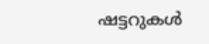ഷട്ടറുകള്‍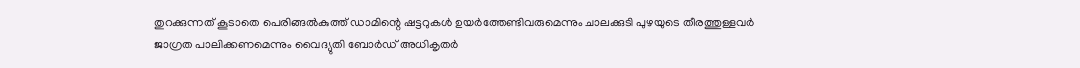തുറക്കുന്നത് കൂടാതെ പെരിങ്ങല്‍കുത്ത് ഡാമിന്റെ ഷട്ടറുകള്‍ ഉയര്‍ത്തേണ്ടിവരുമെന്നും ചാലക്കുടി പുഴയുടെ തീരത്തുള്ളവര്‍ ജാഗ്രത പാലിക്കണമെന്നും വൈദ്യുതി ബോര്‍ഡ് അധികൃതര്‍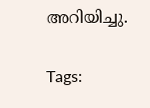അറിയിച്ചു.

Tags: